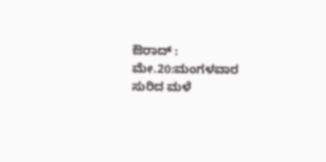ಔರಾದ್ : ಮೇ.20:ಮಂಗಳವಾರ ಸುರಿದ ಮಳೆ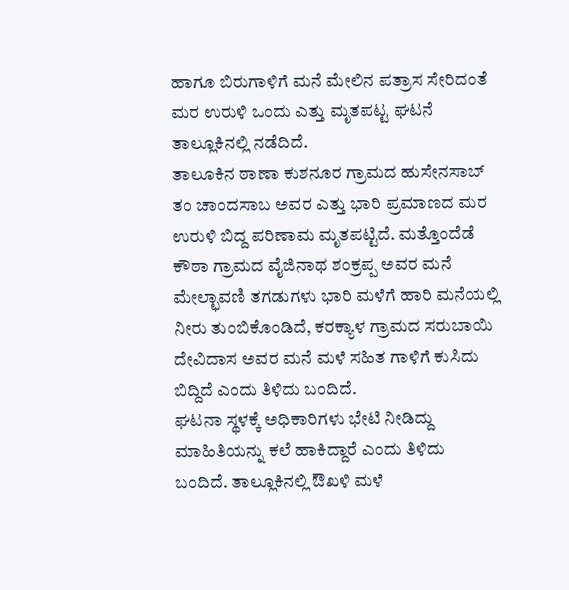ಹಾಗೂ ಬಿರುಗಾಳಿಗೆ ಮನೆ ಮೇಲಿನ ಪತ್ರಾಸ ಸೇರಿದಂತೆ ಮರ ಉರುಳಿ ಒಂದು ಎತ್ತು ಮೃತಪಟ್ಟ ಘಟನೆ ತಾಲ್ಲೂಕಿನಲ್ಲಿ ನಡೆದಿದೆ.
ತಾಲೂಕಿನ ಠಾಣಾ ಕುಶನೂರ ಗ್ರಾಮದ ಹುಸೇನಸಾಬ್ ತಂ ಚಾಂದಸಾಬ ಅವರ ಎತ್ತು ಭಾರಿ ಪ್ರಮಾಣದ ಮರ ಉರುಳಿ ಬಿದ್ದ ಪರಿಣಾಮ ಮೃತಪಟ್ಟಿದೆ. ಮತ್ತೊಂದೆಡೆ ಕೌಠಾ ಗ್ರಾಮದ ವೈಜಿನಾಥ ಶಂಕ್ರಪ್ಪ ಅವರ ಮನೆ ಮೇಲ್ಛಾವಣಿ ತಗಡುಗಳು ಭಾರಿ ಮಳೆಗೆ ಹಾರಿ ಮನೆಯಲ್ಲಿ ನೀರು ತುಂಬಿಕೊಂಡಿದೆ, ಕರಕ್ಯಾಳ ಗ್ರಾಮದ ಸರುಬಾಯಿ ದೇವಿದಾಸ ಅವರ ಮನೆ ಮಳೆ ಸಹಿತ ಗಾಳಿಗೆ ಕುಸಿದು ಬಿದ್ದಿದೆ ಎಂದು ತಿಳಿದು ಬಂದಿದೆ.
ಘಟನಾ ಸ್ಥಳಕ್ಕೆ ಅಧಿಕಾರಿಗಳು ಭೇಟಿ ನೀಡಿದ್ದು ಮಾಹಿತಿಯನ್ನು ಕಲೆ ಹಾಕಿದ್ದಾರೆ ಎಂದು ತಿಳಿದು ಬಂದಿದೆ. ತಾಲ್ಲೂಕಿನಲ್ಲಿ ಔಖಳಿ ಮಳೆ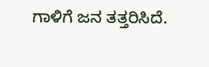ಗಾಳಿಗೆ ಜನ ತತ್ತರಿಸಿದೆ.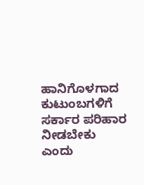ಹಾನಿಗೊಳಗಾದ ಕುಟುಂಬಗಳಿಗೆ ಸರ್ಕಾರ ಪರಿಹಾರ ನೀಡಬೇಕು ಎಂದು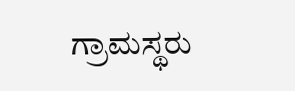ಗ್ರಾಮಸ್ಥರು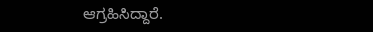ಆಗ್ರಹಿಸಿದ್ದಾರೆ.